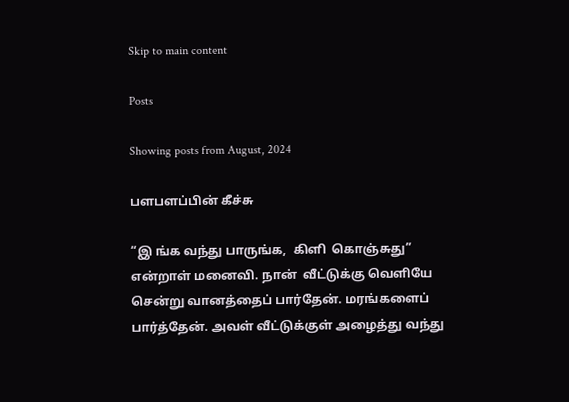Skip to main content

Posts

Showing posts from August, 2024

பளபளப்பின் கீச்சு

“இ ங்க வந்து பாருங்க,  கிளி  கொஞ்சுது” என்றாள் மனைவி. நான்  வீட்டுக்கு வெளியே சென்று வானத்தைப் பார்தேன். மரங்களைப் பார்த்தேன். அவள் வீட்டுக்குள் அழைத்து வந்து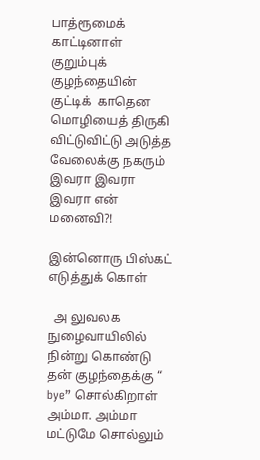பாத்ரூமைக் காட்டினாள் குறும்புக் குழந்தையின் குட்டிக்  காதென  மொழியைத் திருகி விட்டுவிட்டு அடுத்த வேலைக்கு நகரும் இவரா இவரா  இவரா என் மனைவி?!

இன்னொரு பிஸ்கட் எடுத்துக் கொள்

  அ லுவலக நுழைவாயிலில் நின்று கொண்டு தன் குழந்தைக்கு “ bye” சொல்கிறாள் அம்மா. அம்மா மட்டுமே சொல்லும்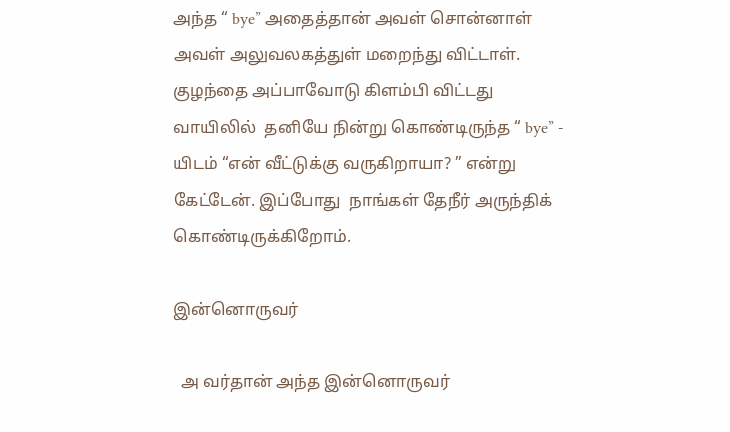அந்த “ bye” அதைத்தான் அவள் சொன்னாள் அவள் அலுவலகத்துள் மறைந்து விட்டாள். குழந்தை அப்பாவோடு கிளம்பி விட்டது வாயிலில்  தனியே நின்று கொண்டிருந்த “ bye” -  யிடம் “என் வீட்டுக்கு வருகிறாயா? ” என்று கேட்டேன். இப்போது  நாங்கள் தேநீர் அருந்திக் கொண்டிருக்கிறோம்.

இன்னொருவர்

  அ வர்தான் அந்த இன்னொருவர்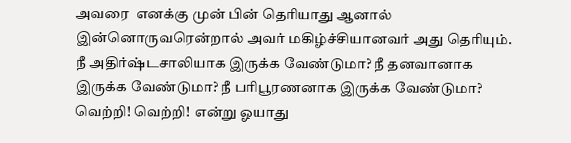அவரை  எனக்கு முன் பின் தெரியாது ஆனால் இன்னொருவரென்றால் அவர் மகிழ்ச்சியானவர் அது தெரியும். நீ அதிர்ஷ்டசாலியாக இருக்க வேண்டுமா? நீ தனவானாக இருக்க வேண்டுமா? நீ பரிபூரணனாக இருக்க வேண்டுமா? வெற்றி! வெற்றி!  என்று ஓயாது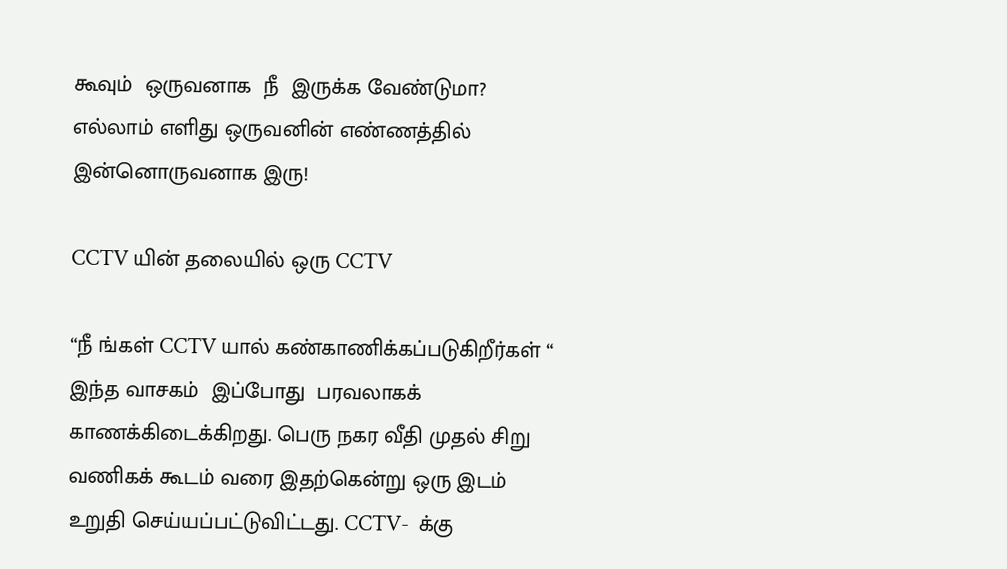கூவும்  ஒருவனாக  நீ  இருக்க வேண்டுமா? எல்லாம் எளிது ஒருவனின் எண்ணத்தில் இன்னொருவனாக இரு!

CCTV யின் தலையில் ஒரு CCTV

“நீ ங்கள் CCTV யால் கண்காணிக்கப்படுகிறீர்கள் “ இந்த வாசகம்  இப்போது  பரவலாகக் காணக்கிடைக்கிறது. பெரு நகர வீதி முதல் சிறு வணிகக் கூடம் வரை இதற்கென்று ஒரு இடம் உறுதி செய்யப்பட்டுவிட்டது. CCTV-  க்கு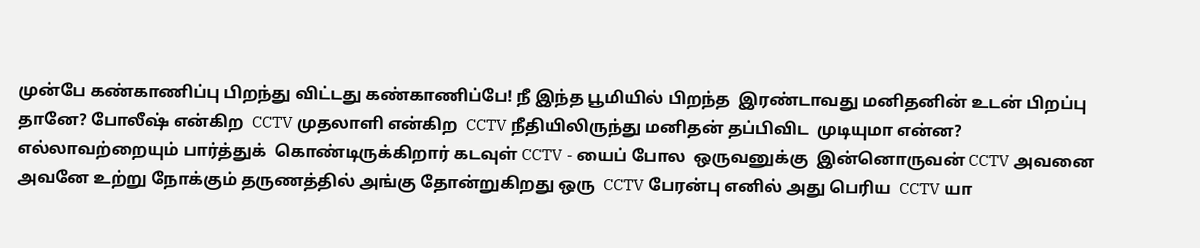முன்பே கண்காணிப்பு பிறந்து விட்டது கண்காணிப்பே! நீ இந்த பூமியில் பிறந்த  இரண்டாவது மனிதனின் உடன் பிறப்பு தானே? போலீஷ் என்கிற  CCTV முதலாளி என்கிற  CCTV நீதியிலிருந்து மனிதன் தப்பிவிட  முடியுமா என்ன? எல்லாவற்றையும் பார்த்துக்  கொண்டிருக்கிறார் கடவுள் CCTV - யைப் போல  ஒருவனுக்கு  இன்னொருவன் CCTV அவனை அவனே உற்று நோக்கும் தருணத்தில் அங்கு தோன்றுகிறது ஒரு  CCTV பேரன்பு எனில் அது பெரிய  CCTV யா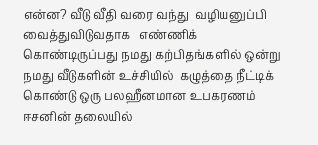என்ன? வீடு வீதி வரை வந்து  வழியனுப்பி வைத்துவிடுவதாக   எண்ணிக் கொண்டிருப்பது நமது கற்பிதங்களில் ஒன்று நமது வீடுகளின் உச்சியில்  கழுத்தை நீட்டிக் கொண்டு ஒரு பலஹீனமான உபகரணம் ஈசனின் தலையில்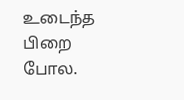உடைந்த பிறை போல.